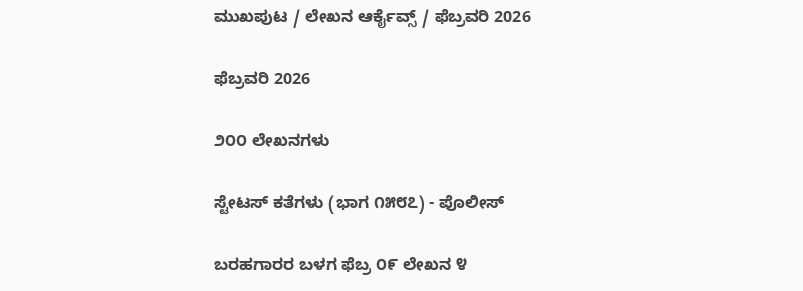ಮುಖಪುಟ / ಲೇಖನ ಆರ್ಕೈವ್ಸ್ / ಫೆಬ್ರವರಿ 2026

ಫೆಬ್ರವರಿ 2026

೨೦೦ ಲೇಖನಗಳು

ಸ್ಟೇಟಸ್ ಕತೆಗಳು (ಭಾಗ ೧೫೮೭) - ಪೊಲೀಸ್

ಬರಹಗಾರರ ಬಳಗ ಫೆಬ್ರ ೦೯ ಲೇಖನ ೪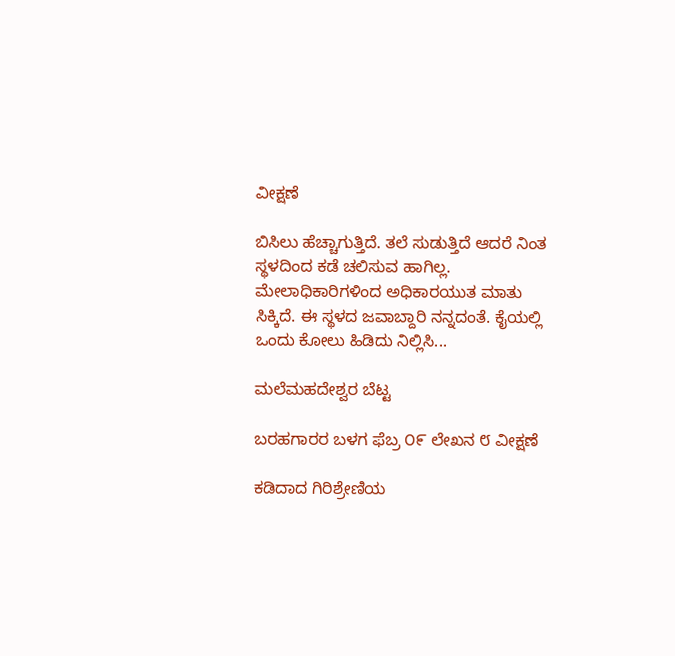ವೀಕ್ಷಣೆ

ಬಿಸಿಲು ಹೆಚ್ಚಾಗುತ್ತಿದೆ. ತಲೆ ಸುಡುತ್ತಿದೆ ಆದರೆ ನಿಂತ ಸ್ಥಳದಿಂದ ಕಡೆ ಚಲಿಸುವ ಹಾಗಿಲ್ಲ. ಮೇಲಾಧಿಕಾರಿಗಳಿಂದ ಅಧಿಕಾರಯುತ ಮಾತು ಸಿಕ್ಕಿದೆ. ಈ ಸ್ಥಳದ ಜವಾಬ್ದಾರಿ ನನ್ನದಂತೆ. ಕೈಯಲ್ಲಿ ಒಂದು ಕೋಲು ಹಿಡಿದು ನಿಲ್ಲಿಸಿ...

ಮಲೆಮಹದೇಶ್ವರ ಬೆಟ್ಟ

ಬರಹಗಾರರ ಬಳಗ ಫೆಬ್ರ ೦೯ ಲೇಖನ ೮ ವೀಕ್ಷಣೆ

ಕಡಿದಾದ ಗಿರಿಶ್ರೇಣಿಯ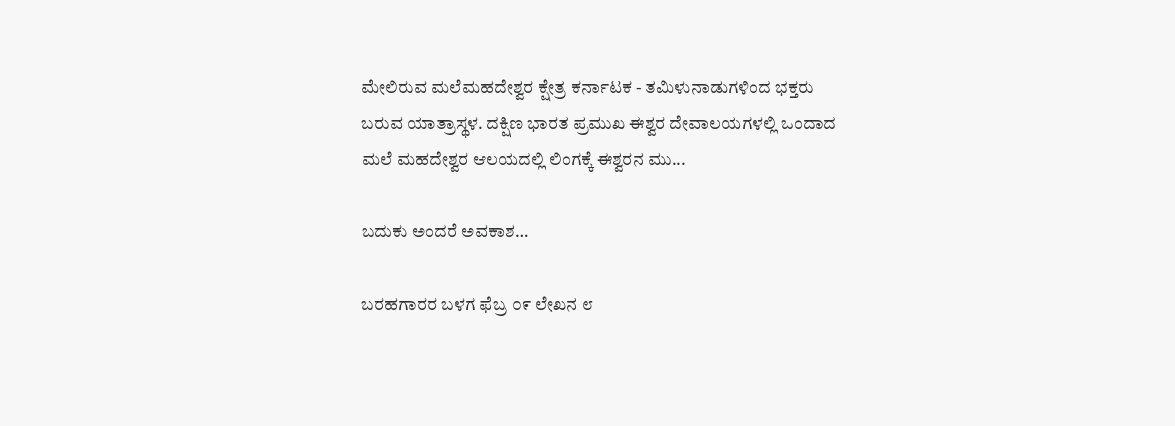ಮೇಲಿರುವ ಮಲೆಮಹದೇಶ್ವರ ಕ್ಷೇತ್ರ ಕರ್ನಾಟಕ - ತಮಿಳುನಾಡುಗಳಿಂದ ಭಕ್ತರು ಬರುವ ಯಾತ್ರಾಸ್ಥಳ. ದಕ್ಷಿಣ ಭಾರತ ಪ್ರಮುಖ ಈಶ್ವರ ದೇವಾಲಯಗಳಲ್ಲಿ ಒಂದಾದ ಮಲೆ ಮಹದೇಶ್ವರ ಆಲಯದಲ್ಲಿ ಲಿಂಗಕ್ಕೆ ಈಶ್ವರನ ಮು...

ಬದುಕು ಅಂದರೆ ಅವಕಾಶ…

ಬರಹಗಾರರ ಬಳಗ ಫೆಬ್ರ ೦೯ ಲೇಖನ ೮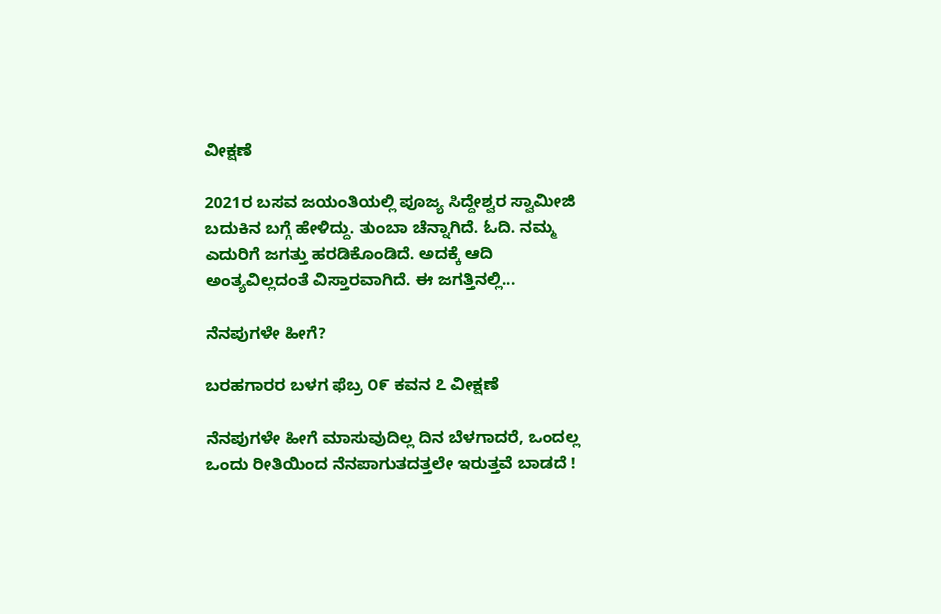ವೀಕ್ಷಣೆ

2021ರ ಬಸವ ಜಯಂತಿಯಲ್ಲಿ ಪೂಜ್ಯ ಸಿದ್ದೇಶ್ವರ ಸ್ವಾಮೀಜಿ ಬದುಕಿನ ಬಗ್ಗೆ ಹೇಳಿದ್ದು. ತುಂಬಾ ಚೆನ್ನಾಗಿದೆ. ಓದಿ. ನಮ್ಮ ಎದುರಿಗೆ ಜಗತ್ತು ಹರಡಿಕೊಂಡಿದೆ. ಅದಕ್ಕೆ ಆದಿ ಅಂತ್ಯವಿಲ್ಲದಂತೆ ವಿಸ್ತಾರವಾಗಿದೆ. ಈ ಜಗತ್ತಿನಲ್ಲಿ...

ನೆನಪುಗಳೇ ಹೀಗೆ?

ಬರಹಗಾರರ ಬಳಗ ಫೆಬ್ರ ೦೯ ಕವನ ೭ ವೀಕ್ಷಣೆ

ನೆನಪುಗಳೇ ಹೀಗೆ ಮಾಸುವುದಿಲ್ಲ ದಿನ ಬೆಳಗಾದರೆ, ಒಂದಲ್ಲ ಒಂದು ರೀತಿಯಿಂದ ನೆನಪಾಗುತದತ್ತಲೇ ಇರುತ್ತವೆ ಬಾಡದೆ !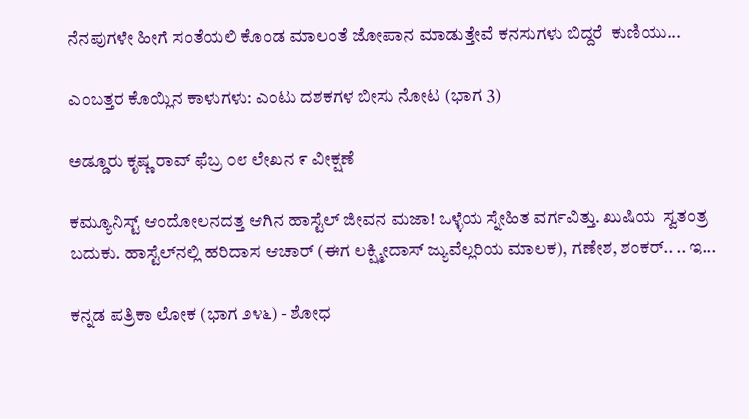ನೆನಪುಗಳೇ ಹೀಗೆ ಸಂತೆಯಲಿ ಕೊಂಡ ಮಾಲಂತೆ ಜೋಪಾನ ಮಾಡುತ್ತೇವೆ ಕನಸುಗಳು ಬಿದ್ದರೆ  ಕುಣಿಯು...

ಎಂಬತ್ತರ ಕೊಯ್ಲಿನ ಕಾಳುಗಳು: ಎಂಟು ದಶಕಗಳ ಬೀಸು ನೋಟ (ಭಾಗ 3)

ಅಡ್ಡೂರು ಕೃಷ್ಣ ರಾವ್ ಫೆಬ್ರ ೦೮ ಲೇಖನ ೯ ವೀಕ್ಷಣೆ

ಕಮ್ಯೂನಿಸ್ಟ್ ಆಂದೋಲನದತ್ತ ಆಗಿನ ಹಾಸ್ಟೆಲ್ ಜೀವನ ಮಜಾ! ಒಳ್ಳೆಯ ಸ್ನೇಹಿತ ವರ್ಗವಿತ್ತು. ಖುಷಿಯ  ಸ್ವತಂತ್ರ ಬದುಕು. ಹಾಸ್ಟೆಲ್‌ನಲ್ಲಿ ಹರಿದಾಸ ಆಚಾರ್ (ಈಗ ಲಕ್ಷ್ಮೀದಾಸ್ ಜ್ಯುವೆಲ್ಲರಿಯ ಮಾಲಕ), ಗಣೇಶ, ಶಂಕರ್.. .. ಇ...

ಕನ್ನಡ ಪತ್ರಿಕಾ ಲೋಕ (ಭಾಗ ೨೪೬) - ಶೋಧ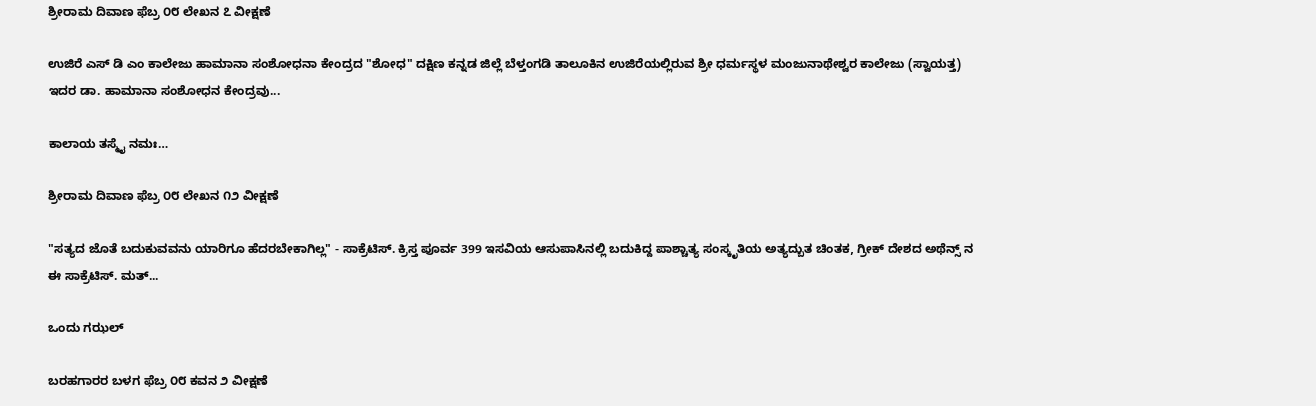ಶ್ರೀರಾಮ ದಿವಾಣ ಫೆಬ್ರ ೦೮ ಲೇಖನ ೭ ವೀಕ್ಷಣೆ

ಉಜಿರೆ ಎಸ್ ಡಿ ಎಂ ಕಾಲೇಜು ಹಾಮಾನಾ ಸಂಶೋಧನಾ ಕೇಂದ್ರದ "ಶೋಧ" ದಕ್ಷಿಣ ಕನ್ನಡ ಜಿಲ್ಲೆ ಬೆಳ್ತಂಗಡಿ ತಾಲೂಕಿನ ಉಜಿರೆಯಲ್ಲಿರುವ ಶ್ರೀ ಧರ್ಮಸ್ಥಳ ಮಂಜುನಾಥೇಶ್ವರ ಕಾಲೇಜು (ಸ್ವಾಯತ್ತ) ಇದರ ಡಾ. ಹಾಮಾನಾ ಸಂಶೋಧನ ಕೇಂದ್ರವು...

ಕಾಲಾಯ ತಸ್ಮೈ ನಮಃ…

ಶ್ರೀರಾಮ ದಿವಾಣ ಫೆಬ್ರ ೦೮ ಲೇಖನ ೧೨ ವೀಕ್ಷಣೆ

"ಸತ್ಯದ ಜೊತೆ ಬದುಕುವವನು ಯಾರಿಗೂ ಹೆದರಬೇಕಾಗಿಲ್ಲ" - ಸಾಕ್ರೆಟಿಸ್. ಕ್ರಿಸ್ತ ಪೂರ್ವ 399 ಇಸವಿಯ ಆಸುಪಾಸಿನಲ್ಲಿ ಬದುಕಿದ್ದ ಪಾಶ್ಚಾತ್ಯ ಸಂಸ್ಕೃತಿಯ ಅತ್ಯದ್ಬುತ ಚಿಂತಕ, ಗ್ರೀಕ್ ದೇಶದ ಅಥೆನ್ಸ್ ನ ಈ ಸಾಕ್ರೆಟಿಸ್. ಮತ್...

ಒಂದು ಗಝಲ್

ಬರಹಗಾರರ ಬಳಗ ಫೆಬ್ರ ೦೮ ಕವನ ೨ ವೀಕ್ಷಣೆ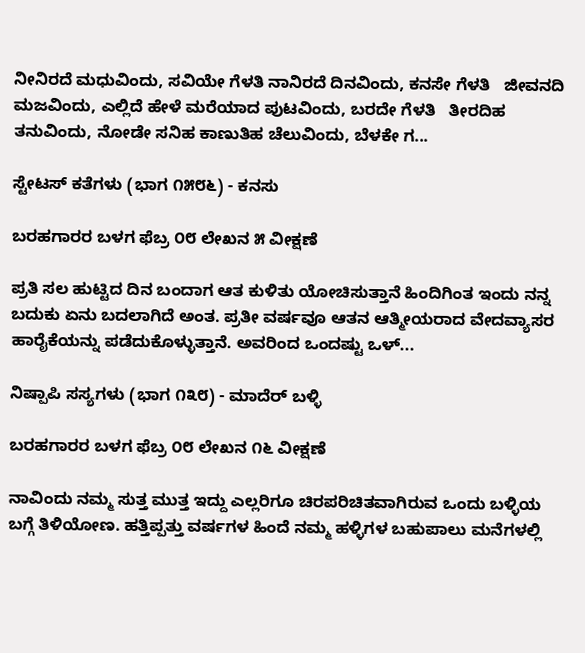ನೀನಿರದೆ ಮಧುವಿಂದು, ಸವಿಯೇ ಗೆಳತಿ ನಾನಿರದೆ ದಿನವಿಂದು, ಕನಸೇ ಗೆಳತಿ   ಜೀವನದಿ ಮಜವಿಂದು, ಎಲ್ಲಿದೆ ಹೇಳೆ ಮರೆಯಾದ ಪುಟವಿಂದು, ಬರದೇ ಗೆಳತಿ   ತೀರದಿಹ ತನುವಿಂದು, ನೋಡೇ ಸನಿಹ ಕಾಣುತಿಹ ಚೆಲುವಿಂದು, ಬೆಳಕೇ ಗ...

ಸ್ಟೇಟಸ್ ಕತೆಗಳು (ಭಾಗ ೧೫೮೬) - ಕನಸು

ಬರಹಗಾರರ ಬಳಗ ಫೆಬ್ರ ೦೮ ಲೇಖನ ೫ ವೀಕ್ಷಣೆ

ಪ್ರತಿ ಸಲ ಹುಟ್ಟಿದ ದಿನ ಬಂದಾಗ ಆತ ಕುಳಿತು ಯೋಚಿಸುತ್ತಾನೆ ಹಿಂದಿಗಿಂತ ಇಂದು ನನ್ನ ಬದುಕು ಏನು ಬದಲಾಗಿದೆ ಅಂತ. ಪ್ರತೀ ವರ್ಷವೂ ಆತನ ಆತ್ಮೀಯರಾದ ವೇದವ್ಯಾಸರ ಹಾರೈಕೆಯನ್ನು ಪಡೆದುಕೊಳ್ಳುತ್ತಾನೆ. ಅವರಿಂದ ಒಂದಷ್ಟು ಒಳ್...

ನಿಷ್ಪಾಪಿ ಸಸ್ಯಗಳು (ಭಾಗ ೧೩೮) - ಮಾದೆರ್ ಬಳ್ಳಿ

ಬರಹಗಾರರ ಬಳಗ ಫೆಬ್ರ ೦೮ ಲೇಖನ ೧೬ ವೀಕ್ಷಣೆ

ನಾವಿಂದು ನಮ್ಮ ಸುತ್ತ ಮುತ್ತ ಇದ್ದು ಎಲ್ಲರಿಗೂ ಚಿರಪರಿಚಿತವಾಗಿರುವ ಒಂದು ಬಳ್ಳಿಯ ಬಗ್ಗೆ ತಿಳಿಯೋಣ. ಹತ್ತಿಪ್ಪತ್ತು ವರ್ಷಗಳ ಹಿಂದೆ ನಮ್ಮ ಹಳ್ಳಿಗಳ ಬಹುಪಾಲು ಮನೆಗಳಲ್ಲಿ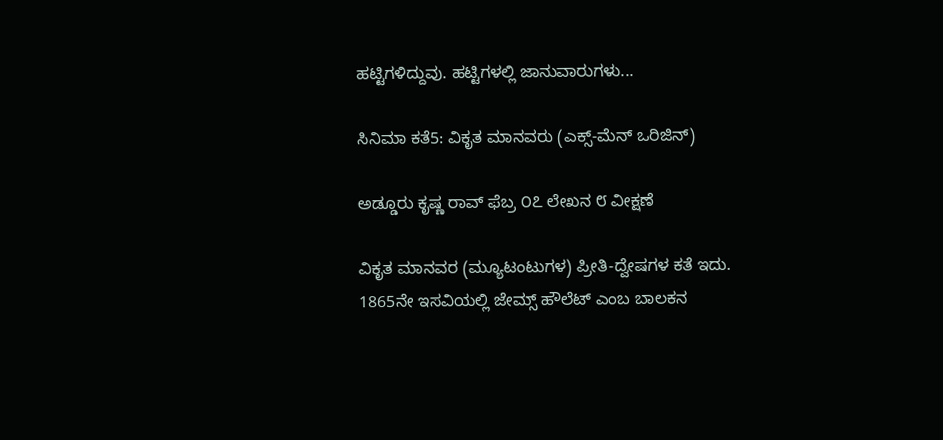ಹಟ್ಟಿಗಳಿದ್ದುವು. ಹಟ್ಟಿಗಳಲ್ಲಿ ಜಾನುವಾರುಗಳು...

ಸಿನಿಮಾ ಕತೆ5: ವಿಕೃತ ಮಾನವರು (ಎಕ್ಸ್-ಮೆನ್ ಒರಿಜಿನ್)

ಅಡ್ಡೂರು ಕೃಷ್ಣ ರಾವ್ ಫೆಬ್ರ ೦೭ ಲೇಖನ ೮ ವೀಕ್ಷಣೆ

ವಿಕೃತ ಮಾನವರ (ಮ್ಯೂಟಂಟುಗಳ) ಪ್ರೀತಿ-ದ್ವೇಷಗಳ ಕತೆ ಇದು. 1865ನೇ ಇಸವಿಯಲ್ಲಿ ಜೇಮ್ಸ್ ಹೌಲೆಟ್ ಎಂಬ ಬಾಲಕನ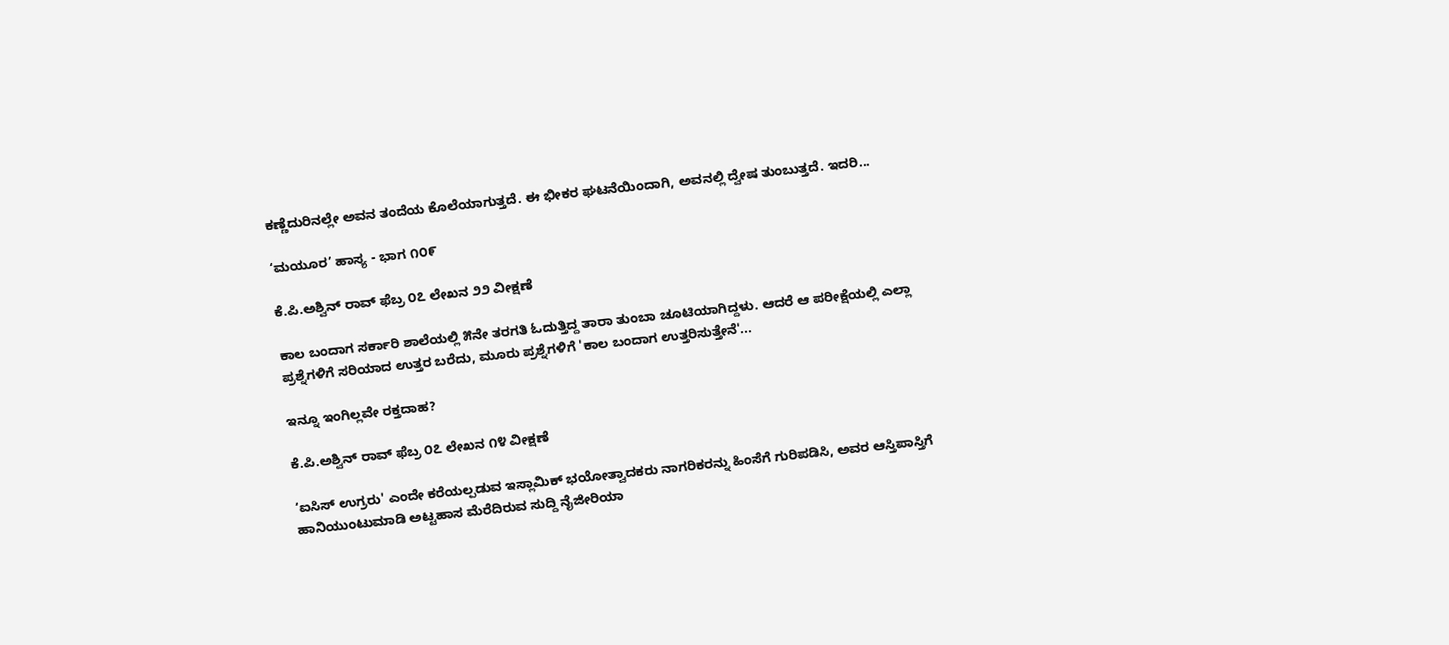ಕಣ್ಣೆದುರಿನಲ್ಲೇ ಅವನ ತಂದೆಯ ಕೊಲೆಯಾಗುತ್ತದೆ. ಈ ಭೀಕರ ಘಟನೆಯಿಂದಾಗಿ, ಅವನಲ್ಲಿ ದ್ವೇಷ ತುಂಬುತ್ತದೆ. ಇದರಿ...

‘ಮಯೂರ’ ಹಾಸ್ಯ - ಭಾಗ ೧೦೯

ಕೆ.ಪಿ.ಅಶ್ವಿನ್ ರಾವ್ ಫೆಬ್ರ ೦೭ ಲೇಖನ ೨೨ ವೀಕ್ಷಣೆ

ಕಾಲ ಬಂದಾಗ ಸರ್ಕಾರಿ ಶಾಲೆಯಲ್ಲಿ ೫ನೇ ತರಗತಿ ಓದುತ್ತಿದ್ದ ತಾರಾ ತುಂಬಾ ಚೂಟಿಯಾಗಿದ್ದಳು. ಆದರೆ ಆ ಪರೀಕ್ಷೆಯಲ್ಲಿ ಎಲ್ಲಾ ಪ್ರಶ್ನೆಗಳಿಗೆ ಸರಿಯಾದ ಉತ್ತರ ಬರೆದು, ಮೂರು ಪ್ರಶ್ನೆಗಳಿಗೆ 'ಕಾಲ ಬಂದಾಗ ಉತ್ತರಿಸುತ್ತೇನೆ'...

ಇನ್ನೂ ಇಂಗಿಲ್ಲವೇ ರಕ್ತದಾಹ?

ಕೆ.ಪಿ.ಅಶ್ವಿನ್ ರಾವ್ ಫೆಬ್ರ ೦೭ ಲೇಖನ ೧೪ ವೀಕ್ಷಣೆ

‘ಐಸಿಸ್ ಉಗ್ರರು' ಎಂದೇ ಕರೆಯಲ್ಪಡುವ ಇಸ್ಲಾಮಿಕ್ ಭಯೋತ್ವಾದಕರು ನಾಗರಿಕರನ್ನು ಹಿಂಸೆಗೆ ಗುರಿಪಡಿಸಿ, ಅವರ ಆಸ್ತಿಪಾಸ್ತಿಗೆ ಹಾನಿಯುಂಟುಮಾಡಿ ಅಟ್ಟಹಾಸ ಮೆರೆದಿರುವ ಸುದ್ದಿ ನೈಜೀರಿಯಾ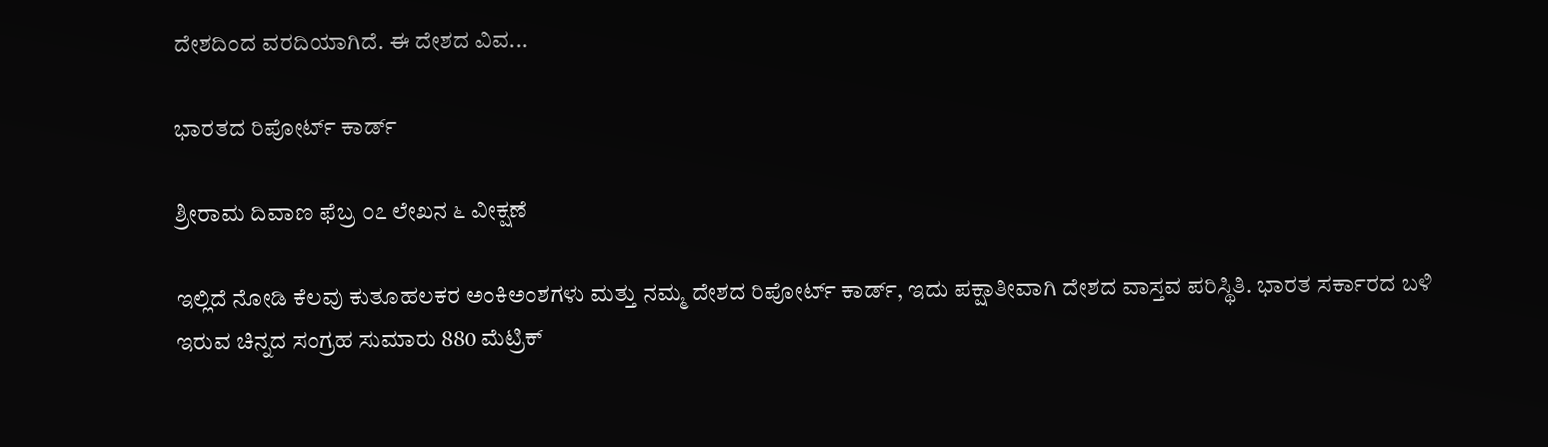ದೇಶದಿಂದ ವರದಿಯಾಗಿದೆ. ಈ ದೇಶದ ವಿವ...

ಭಾರತದ ರಿಪೋರ್ಟ್ ಕಾರ್ಡ್

ಶ್ರೀರಾಮ ದಿವಾಣ ಫೆಬ್ರ ೦೭ ಲೇಖನ ೬ ವೀಕ್ಷಣೆ

ಇಲ್ಲಿದೆ ನೋಡಿ ಕೆಲವು ಕುತೂಹಲಕರ ಅಂಕಿಅಂಶಗಳು ಮತ್ತು ನಮ್ಮ ದೇಶದ ರಿಪೋರ್ಟ್ ಕಾರ್ಡ್, ಇದು ಪಕ್ಷಾತೀವಾಗಿ ದೇಶದ ವಾಸ್ತವ ಪರಿಸ್ಥಿತಿ. ಭಾರತ ಸರ್ಕಾರದ ಬಳಿ ಇರುವ ಚಿನ್ನದ ಸಂಗ್ರಹ ಸುಮಾರು 880 ಮೆಟ್ರಿಕ್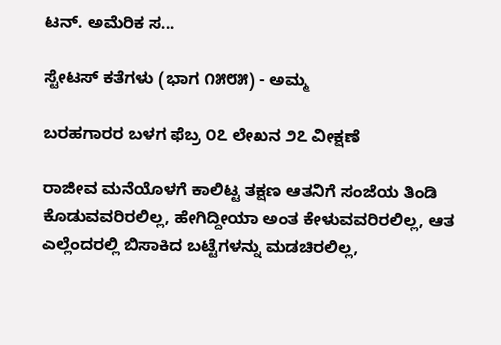ಟನ್. ಅಮೆರಿಕ ಸ...

ಸ್ಟೇಟಸ್ ಕತೆಗಳು (ಭಾಗ ೧೫೮೫) - ಅಮ್ಮ

ಬರಹಗಾರರ ಬಳಗ ಫೆಬ್ರ ೦೭ ಲೇಖನ ೨೭ ವೀಕ್ಷಣೆ

ರಾಜೀವ ಮನೆಯೊಳಗೆ ಕಾಲಿಟ್ಟ ತಕ್ಷಣ ಆತನಿಗೆ ಸಂಜೆಯ ತಿಂಡಿ ಕೊಡುವವರಿರಲಿಲ್ಲ, ಹೇಗಿದ್ದೀಯಾ ಅಂತ ಕೇಳುವವರಿರಲಿಲ್ಲ, ಆತ ಎಲ್ಲೆಂದರಲ್ಲಿ ಬಿಸಾಕಿದ ಬಟ್ಟೆಗಳನ್ನು ಮಡಚಿರಲಿಲ್ಲ,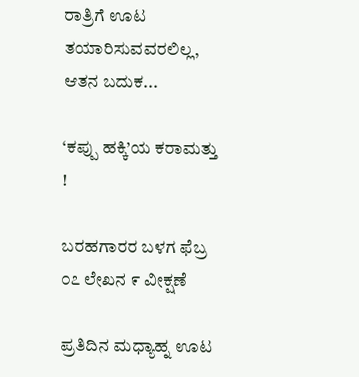ರಾತ್ರಿಗೆ ಊಟ ತಯಾರಿಸುವವರಲಿಲ್ಲ, ಆತನ ಬದುಕ...

‘ಕಪ್ಪು ಹಕ್ಕಿ’ಯ ಕರಾಮತ್ತು !

ಬರಹಗಾರರ ಬಳಗ ಫೆಬ್ರ ೦೭ ಲೇಖನ ೯ ವೀಕ್ಷಣೆ

ಪ್ರತಿದಿನ ಮಧ್ಯಾಹ್ನ ಊಟ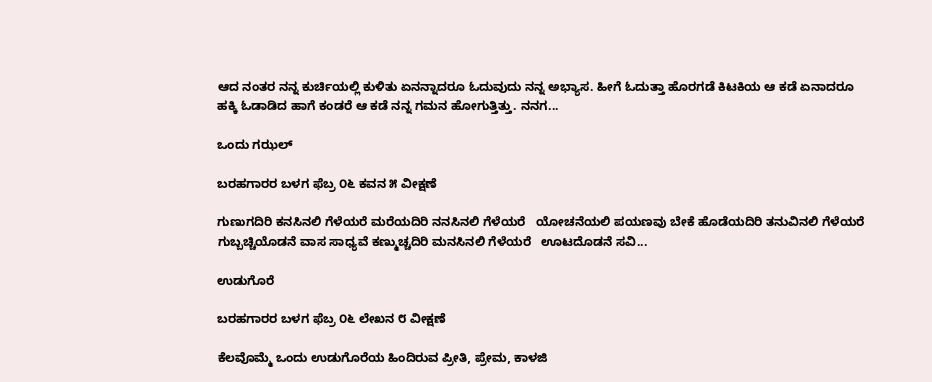ಆದ ನಂತರ ನನ್ನ ಕುರ್ಚಿಯಲ್ಲಿ ಕುಳಿತು ಏನನ್ನಾದರೂ ಓದುವುದು ನನ್ನ ಅಭ್ಯಾಸ. ಹೀಗೆ ಓದುತ್ತಾ ಹೊರಗಡೆ ಕಿಟಕಿಯ ಆ ಕಡೆ ಏನಾದರೂ ಹಕ್ಕಿ ಓಡಾಡಿದ ಹಾಗೆ ಕಂಡರೆ ಆ ಕಡೆ ನನ್ನ ಗಮನ ಹೋಗುತ್ತಿತ್ತು. ನನಗ...

ಒಂದು ಗಝಲ್

ಬರಹಗಾರರ ಬಳಗ ಫೆಬ್ರ ೦೬ ಕವನ ೫ ವೀಕ್ಷಣೆ

ಗುಣುಗದಿರಿ ಕನಸಿನಲಿ ಗೆಳೆಯರೆ ಮರೆಯದಿರಿ ನನಸಿನಲಿ ಗೆಳೆಯರೆ   ಯೋಚನೆಯಲಿ ಪಯಣವು ಬೇಕೆ ಹೊಡೆಯದಿರಿ ತನುವಿನಲಿ ಗೆಳೆಯರೆ   ಗುಬ್ಬಚ್ಚಿಯೊಡನೆ ವಾಸ ಸಾಧ್ಯವೆ ಕಣ್ಮುಚ್ಚದಿರಿ ಮನಸಿನಲಿ ಗೆಳೆಯರೆ   ಊಟದೊಡನೆ ಸವಿ...

ಉಡುಗೊರೆ

ಬರಹಗಾರರ ಬಳಗ ಫೆಬ್ರ ೦೬ ಲೇಖನ ೮ ವೀಕ್ಷಣೆ

ಕೆಲವೊಮ್ಮೆ ಒಂದು ಉಡುಗೊರೆಯ ಹಿಂದಿರುವ ಪ್ರೀತಿ, ಪ್ರೇಮ, ಕಾಳಜಿ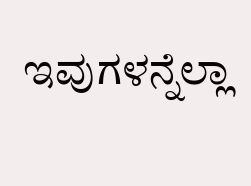ಇವುಗಳನ್ನೆಲ್ಲಾ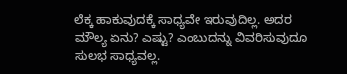ಲೆಕ್ಕ ಹಾಕುವುದಕ್ಕೆ ಸಾಧ್ಯವೇ ಇರುವುದಿಲ್ಲ. ಅದರ ಮೌಲ್ಯ ಏನು? ಎಷ್ಟು? ಎಂಬುದನ್ನು ವಿವರಿಸುವುದೂ ಸುಲಭ ಸಾಧ್ಯವಲ್ಲ.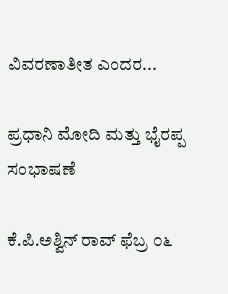ವಿವರಣಾತೀತ ಎಂದರ...

ಪ್ರಧಾನಿ ಮೋದಿ ಮತ್ತು ಭೈರಪ್ಪ ಸಂಭಾಷಣೆ

ಕೆ.ಪಿ.ಅಶ್ವಿನ್ ರಾವ್ ಫೆಬ್ರ ೦೬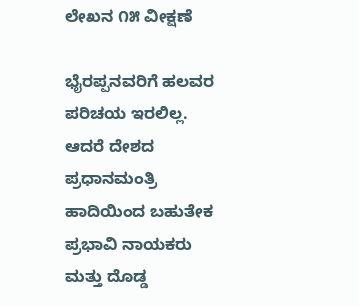ಲೇಖನ ೧೫ ವೀಕ್ಷಣೆ

ಭೈರಪ್ಪನವರಿಗೆ ಹಲವರ ಪರಿಚಯ ಇರಲಿಲ್ಲ. ಆದರೆ ದೇಶದ ಪ್ರಧಾನಮಂತ್ರಿ ಹಾದಿಯಿಂದ ಬಹುತೇಕ ಪ್ರಭಾವಿ ನಾಯಕರು ಮತ್ತು ದೊಡ್ಡ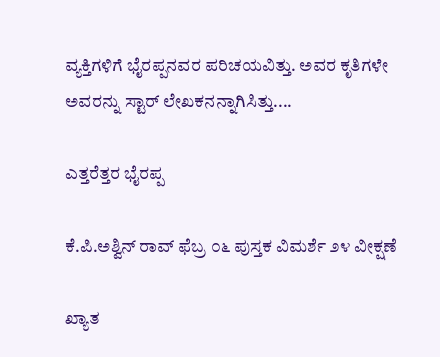ವ್ಯಕ್ತಿಗಳಿಗೆ ಭೈರಪ್ಪನವರ ಪರಿಚಯವಿತ್ತು. ಅವರ ಕೃತಿಗಳೇ ಅವರನ್ನು ಸ್ಟಾರ್ ಲೇಖಕನನ್ನಾಗಿಸಿತ್ತು....

ಎತ್ತರೆತ್ತರ ಭೈರಪ್ಪ

ಕೆ.ಪಿ.ಅಶ್ವಿನ್ ರಾವ್ ಫೆಬ್ರ ೦೬ ಪುಸ್ತಕ ವಿಮರ್ಶೆ ೨೪ ವೀಕ್ಷಣೆ

ಖ್ಯಾತ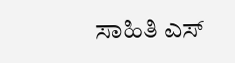ಸಾಹಿತಿ ಎಸ್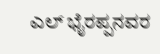ಎಲ್ ಭೈರಪ್ಪನವರ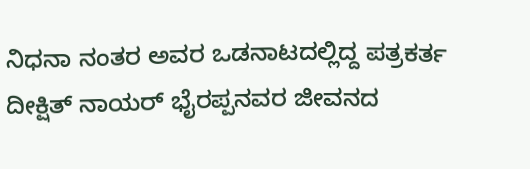ನಿಧನಾ ನಂತರ ಅವರ ಒಡನಾಟದಲ್ಲಿದ್ದ ಪತ್ರಕರ್ತ ದೀಕ್ಷಿತ್ ನಾಯರ್ ಭೈರಪ್ಪನವರ ಜೀವನದ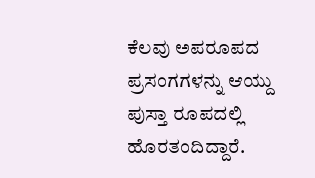ಕೆಲವು ಅಪರೂಪದ ಪ್ರಸಂಗಗಳನ್ನು ಆಯ್ದು ಪುಸ್ತಾ ರೂಪದಲ್ಲಿ ಹೊರತಂದಿದ್ದಾರೆ.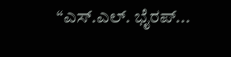“ಎಸ್.ಎಲ್. ಭೈರಪ್...